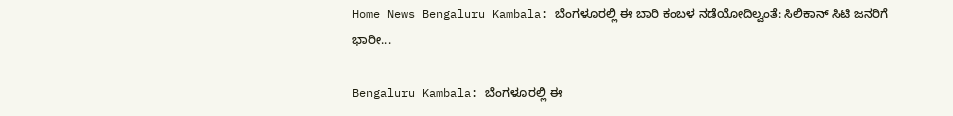Home News Bengaluru Kambala: ಬೆಂಗಳೂರಲ್ಲಿ ಈ ಬಾರಿ ಕಂಬಳ ನಡೆಯೋದಿಲ್ವಂತೆ: ಸಿಲಿಕಾನ್‌ ಸಿಟಿ ಜನರಿಗೆ ಭಾರೀ...

Bengaluru Kambala: ಬೆಂಗಳೂರಲ್ಲಿ ಈ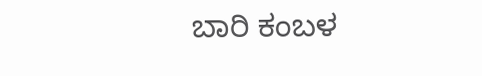ಬಾರಿ ಕಂಬಳ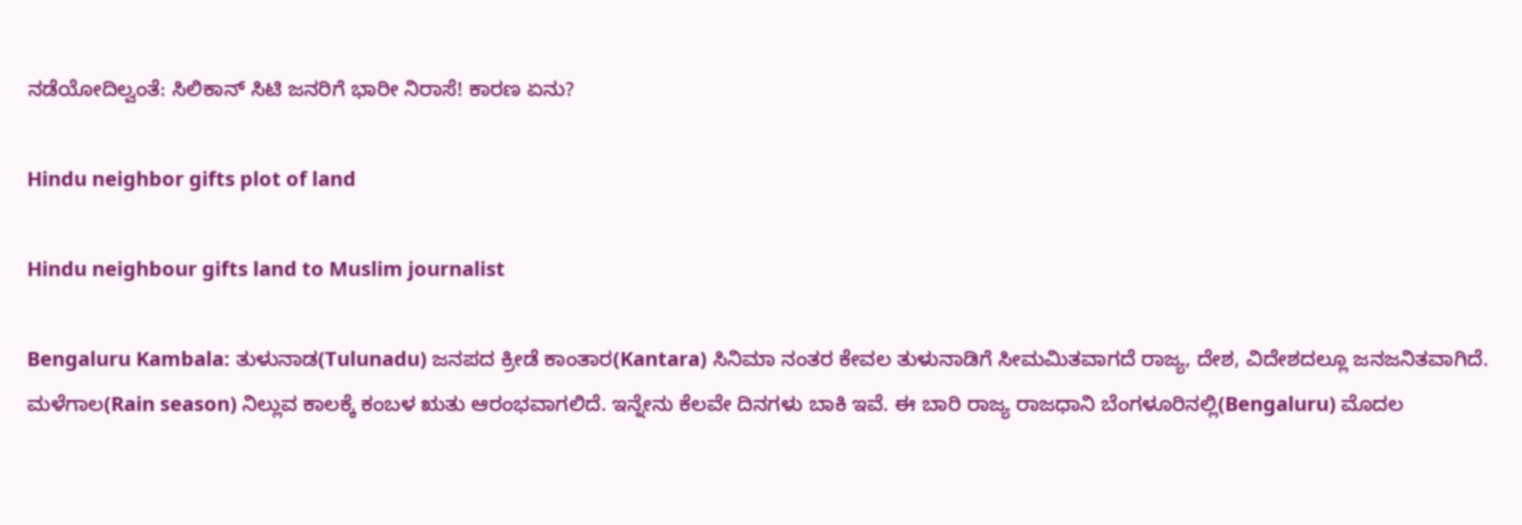ನಡೆಯೋದಿಲ್ವಂತೆ: ಸಿಲಿಕಾನ್‌ ಸಿಟಿ ಜನರಿಗೆ ಭಾರೀ ನಿರಾಸೆ! ಕಾರಣ ಏನು?

Hindu neighbor gifts plot of land

Hindu neighbour gifts land to Muslim journalist

Bengaluru Kambala: ತುಳುನಾಡ(Tulunadu) ಜನಪದ ಕ್ರೀಡೆ ಕಾಂತಾರ(Kantara) ಸಿನಿಮಾ ನಂತರ ಕೇವಲ ತುಳುನಾಡಿಗೆ ಸೀಮಮಿತವಾಗದೆ ರಾಜ್ಯ, ದೇಶ, ವಿದೇಶದಲ್ಲೂ ಜನಜನಿತವಾಗಿದೆ. ಮಳೆಗಾಲ(Rain season) ನಿಲ್ಲುವ ಕಾಲಕ್ಕೆ ಕಂಬಳ ಋತು ಆರಂಭವಾಗಲಿದೆ. ಇನ್ನೇನು ಕೆಲವೇ ದಿನಗಳು ಬಾಕಿ ಇವೆ. ಈ ಬಾರಿ ರಾಜ್ಯ ರಾಜಧಾನಿ ಬೆಂಗಳೂರಿನಲ್ಲಿ(Bengaluru) ಮೊದಲ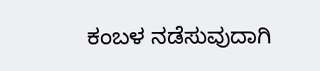ಕಂಬಳ‌ ನಡೆಸುವುದಾಗಿ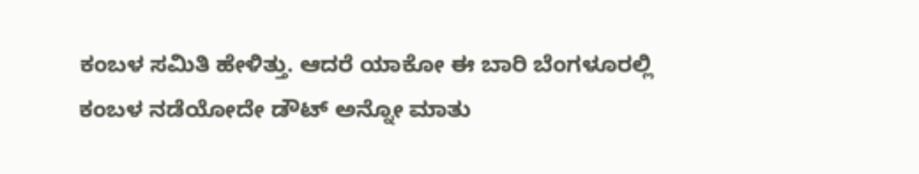ಕಂಬಳ ಸಮಿತಿ ಹೇಳಿತ್ತು. ಆದರೆ ಯಾಕೋ ಈ ಬಾರಿ ಬೆಂಗಳೂರಲ್ಲಿ ಕಂಬಳ ನಡೆಯೋದೇ ಡೌಟ್ ಅನ್ನೋ ಮಾತು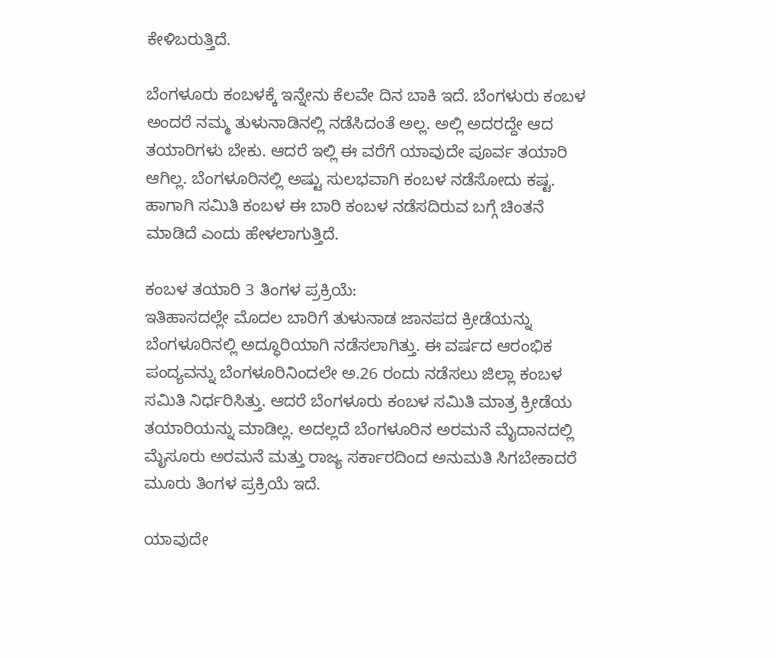ಕೇಳಿಬರುತ್ತಿದೆ.

ಬೆಂಗಳೂರು ಕಂಬಳಕ್ಕೆ ಇನ್ನೇನು ಕೆಲವೇ ದಿನ ಬಾಕಿ ಇದೆ. ಬೆಂಗಳುರು ಕಂಬಳ ಅಂದರೆ ನಮ್ಮ ತುಳುನಾಡಿನಲ್ಲಿ ನಡೆಸಿದಂತೆ ಅಲ್ಲ. ಅಲ್ಲಿ ಅದರದ್ದೇ ಆದ ತಯಾರಿಗಳು ಬೇಕು. ಆದರೆ ಇಲ್ಲಿ ಈ ವರೆಗೆ ಯಾವುದೇ ಪೂರ್ವ ತಯಾರಿ ಆಗಿಲ್ಲ. ಬೆಂಗಳೂರಿನಲ್ಲಿ ಅಷ್ಟು ಸುಲಭವಾಗಿ ಕಂಬಳ ನಡೆಸೋದು ಕಷ್ಟ. ಹಾಗಾಗಿ ಸಮಿತಿ ಕಂಬಳ ಈ ಬಾರಿ ಕಂಬಳ ನಡೆಸದಿರುವ ಬಗ್ಗೆ ಚಿಂತನೆ ಮಾಡಿದೆ ಎಂದು ಹೇಳಲಾಗುತ್ತಿದೆ.

ಕಂಬಳ ತಯಾರಿ 3 ತಿಂಗಳ ಪ್ರಕ್ರಿಯೆ:
ಇತಿಹಾಸದಲ್ಲೇ ಮೊದಲ ಬಾರಿಗೆ ತುಳುನಾಡ ಜಾನಪದ ಕ್ರೀಡೆಯನ್ನು ಬೆಂಗಳೂರಿನಲ್ಲಿ ಅದ್ಧೂರಿಯಾಗಿ ನಡೆಸಲಾಗಿತ್ತು. ಈ ವರ್ಷದ ಆರಂಭಿಕ ಪಂದ್ಯವನ್ನು ಬೆಂಗಳೂರಿನಿಂದಲೇ ಅ.26 ರಂದು ನಡೆಸಲು ಜಿಲ್ಲಾ ಕಂಬಳ ಸಮಿತಿ ನಿರ್ಧರಿಸಿತ್ತು. ಆದರೆ ಬೆಂಗಳೂರು ಕಂಬಳ ಸಮಿತಿ ಮಾತ್ರ ಕ್ರೀಡೆಯ ತಯಾರಿಯನ್ನು ಮಾಡಿಲ್ಲ. ಅದಲ್ಲದೆ ಬೆಂಗಳೂರಿನ ಅರಮನೆ ಮೈದಾನದಲ್ಲಿ ಮೈಸೂರು ಅರಮನೆ ಮತ್ತು ರಾಜ್ಯ ಸರ್ಕಾರದಿಂದ‌ ಅನುಮತಿ ಸಿಗಬೇಕಾದರೆ ಮೂರು ತಿಂಗಳ ಪ್ರಕ್ರಿಯೆ ಇದೆ.

ಯಾವುದೇ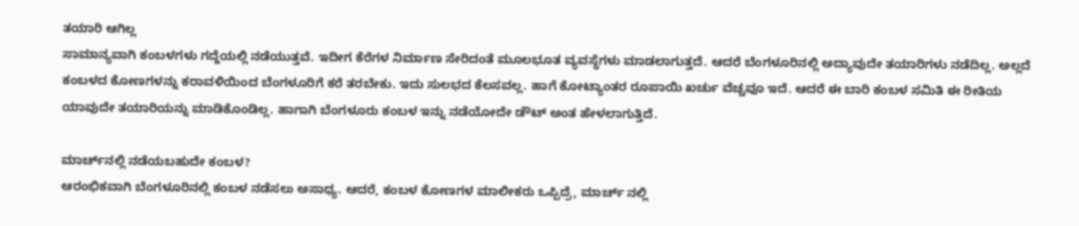ತಯಾರಿ ಆಗಿಲ್ಲ
ಸಾಮಾನ್ಯವಾಗಿ ಕಂಬಳಗಳು ಗದ್ದೆಯಲ್ಲಿ ನಡೆಯುತ್ತವೆ. ಇದೀಗ ಕೆರೆಗಳ ನಿರ್ಮಾಣ ಸೇರಿದಂತೆ ಮೂಲಭೂತ ವ್ಯವಸ್ಥೆಗಳು ಮಾಡಲಾಗುತ್ತದೆ. ಆದರೆ ಬೆಂಗಳೂರಿನಲ್ಲಿ ಅದ್ಯಾವುದೇ ತಯಾರಿಗಳು ನಡೆದಿಲ್ಲ. ಅಲ್ಲದೆ ಕಂಬಳದ ಕೋಣಗಳನ್ನು ಕರಾವಳಿಯಿಂದ ಬೆಂಗಳೂರಿಗೆ ಕರೆ ತರಬೇಕು. ಇದು ಸುಲಭದ ಕೆಲಸವಲ್ಲ. ಹಾಗೆ ಕೋಟ್ಯಾಂತರ ರೂಪಾಯಿ ಖರ್ಚು ವೆಚ್ಚವೂ ಇದೆ. ಆದರೆ ಈ ಬಾರಿ ಕಂಬಳ ಸಮಿತಿ ಈ ರೀತಿಯ ಯಾವುದೇ ತಯಾರಿಯನ್ನು ಮಾಡಿಕೊಂಡಿಲ್ಲ. ಹಾಗಾಗಿ ಬೆಂಗಳೂರು ಕಂಬಳ ಇನ್ನು ನಡೆಯೋದೇ ಡೌಟ್ ಅಂತ ಹೇಳಲಾಗುತ್ತಿದೆ.

ಮಾರ್ಚ್‌ನಲ್ಲಿ ನಡೆಯಬಹುದೇ ಕಂಬಳ?
ಆರಂಭಿಕವಾಗಿ ಬೆಂಗಳೂರಿನಲ್ಲಿ ಕಂಬಳ ನಡೆಸಲು ಅಸಾಧ್ಯ. ಆದರೆ, ಕಂಬಳ ಕೋಣಗಳ ಮಾಲೀಕರು ಒಪ್ಪಿದ್ರೆ, ಮಾರ್ಚ್ ನಲ್ಲಿ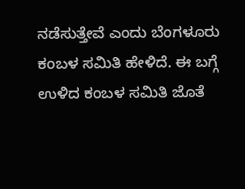ನಡೆಸುತ್ತೇವೆ ಎಂದು ಬೆಂಗಳೂರು ಕಂಬಳ ಸಮಿತಿ ಹೇಳಿದೆ. ಈ ಬಗ್ಗೆ ಉಳಿದ ಕಂಬಳ ಸಮಿತಿ ಜೊತೆ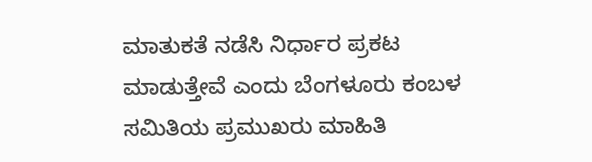ಮಾತುಕತೆ ನಡೆಸಿ ನಿರ್ಧಾರ ಪ್ರಕಟ ಮಾಡುತ್ತೇವೆ ಎಂದು ಬೆಂಗಳೂರು ಕಂಬಳ ಸಮಿತಿಯ ಪ್ರಮುಖರು ಮಾಹಿತಿ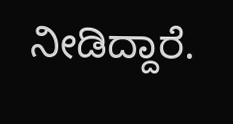ನೀಡಿದ್ದಾರೆ.